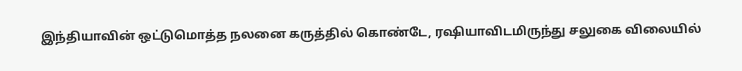இந்தியாவின் ஒட்டுமொத்த நலனை கருத்தில் கொண்டே, ரஷியாவிடமிருந்து சலுகை விலையில்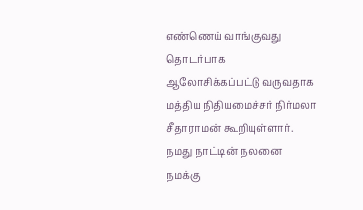எண்ணெய் வாங்குவது தொடர்பாக ஆலோசிக்கப்பட்டு வருவதாக மத்திய நிதியமைச்சர் நிர்மலா சீதாராமன் கூறியுள்ளார்.
நமது நாட்டின் நலனை நமக்கு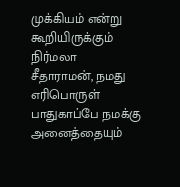முக்கியம் என்று கூறியிருக்கும் நிர்மலா சீதாராமன், நமது எரிபொருள் பாதுகாப்பே நமக்கு அனைத்தையும்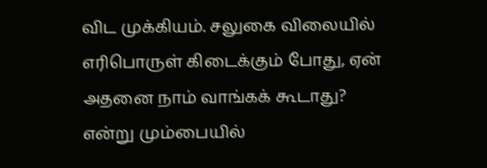விட முக்கியம். சலுகை விலையில் எரிபொருள் கிடைக்கும் போது, ஏன் அதனை நாம் வாங்கக் கூடாது? என்று மும்பையில்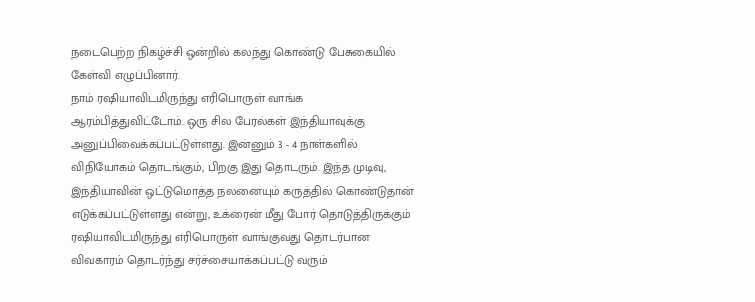நடைபெற்ற நிகழ்ச்சி ஒன்றில் கலந்து கொண்டு பேசுகையில் கேள்வி எழுப்பினார்.
நாம் ரஷியாவிடமிருந்து எரிபொருள் வாங்க ஆரம்பித்துவிட்டோம். ஒரு சில பேரல்கள் இந்தியாவுக்கு அனுப்பிவைக்கப்பட்டுள்ளது. இன்னும் 3 - 4 நாள்களில் விநியோகம் தொடங்கும், பிறகு இது தொடரும். இந்த முடிவு, இந்தியாவின் ஒட்டுமொத்த நலனையும் கருத்தில் கொண்டுதான் எடுக்கப்பட்டுள்ளது என்று, உக்ரைன் மீது போர் தொடுத்திருக்கும் ரஷியாவிடமிருந்து எரிபொருள் வாங்குவது தொடர்பான விவகாரம் தொடர்ந்து சர்ச்சையாக்கப்பட்டு வரும்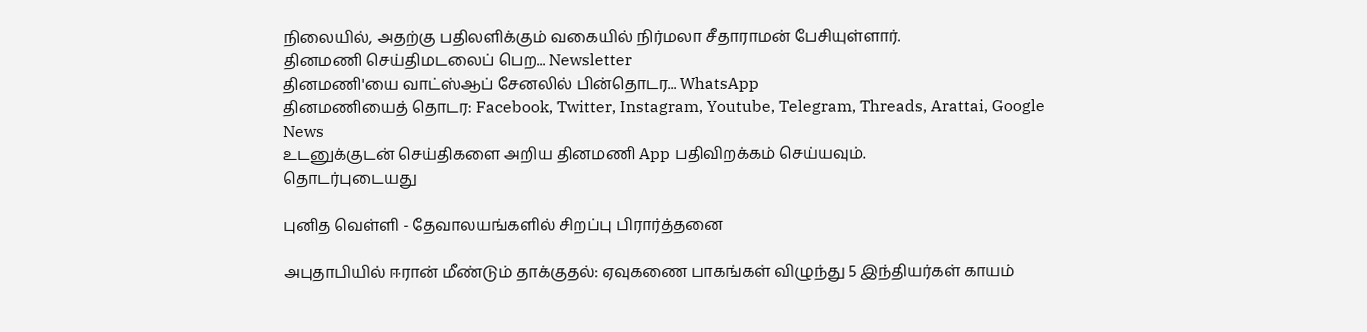நிலையில், அதற்கு பதிலளிக்கும் வகையில் நிர்மலா சீதாராமன் பேசியுள்ளார்.
தினமணி செய்திமடலைப் பெற... Newsletter
தினமணி'யை வாட்ஸ்ஆப் சேனலில் பின்தொடர... WhatsApp
தினமணியைத் தொடர: Facebook, Twitter, Instagram, Youtube, Telegram, Threads, Arattai, Google News
உடனுக்குடன் செய்திகளை அறிய தினமணி App பதிவிறக்கம் செய்யவும்.
தொடர்புடையது

புனித வெள்ளி - தேவாலயங்களில் சிறப்பு பிரார்த்தனை

அபுதாபியில் ஈரான் மீண்டும் தாக்குதல்: ஏவுகணை பாகங்கள் விழுந்து 5 இந்தியர்கள் காயம்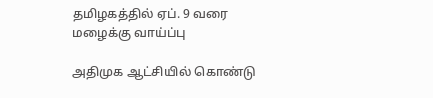தமிழகத்தில் ஏப். 9 வரை மழைக்கு வாய்ப்பு

அதிமுக ஆட்சியில் கொண்டு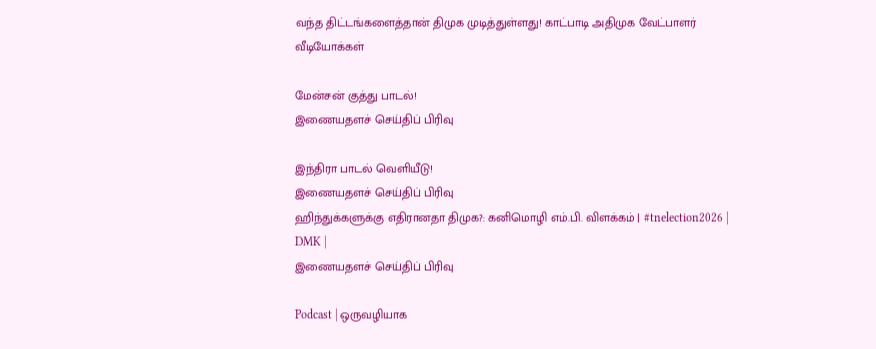வந்த திட்டங்களைத்தான் திமுக முடித்துள்ளது! காட்பாடி அதிமுக வேட்பாளர்
வீடியோக்கள்

மேன்சன் குத்து பாடல்!
இணையதளச் செய்திப் பிரிவு

இந்திரா பாடல் வெளியீடு!
இணையதளச் செய்திப் பிரிவு
ஹிந்துக்களுக்கு எதிரானதா திமுக?: கனிமொழி எம்.பி. விளக்கம் | #tnelection2026 | DMK |
இணையதளச் செய்திப் பிரிவு

Podcast | ஒருவழியாக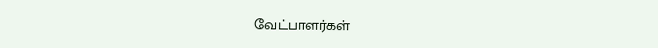வேட்பாளர்கள்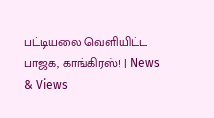பட்டியலை வெளியிட்ட பாஜக, காங்கிரஸ்! | News & Views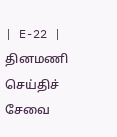| E-22 |
தினமணி செய்திச் சேவை